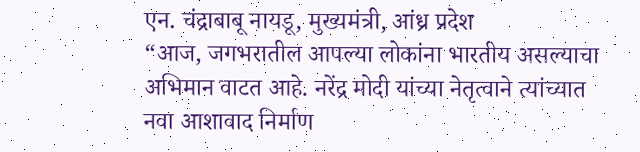एन. चंद्राबाबू नायडू, मुख्यमंत्री, आंध्र प्रदेश
“आज, जगभरातील आपल्या लोकांना भारतीय असल्याचा अभिमान वाटत आहे. नरेंद्र मोदी यांच्या नेतृत्वाने त्यांच्यात नवा आशावाद निर्माण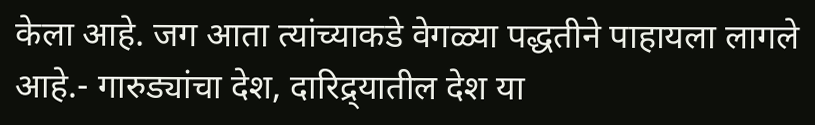केला आहे. जग आता त्यांच्याकडे वेगळ्या पद्धतीने पाहायला लागले आहे.- गारुड्यांचा देश, दारिद्र्यातील देश या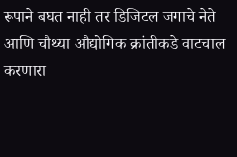रूपाने बघत नाही तर डिजिटल जगाचे नेते आणि चौथ्या औद्योगिक क्रांतीकडे वाटचाल करणारा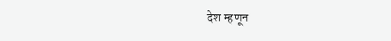देश म्हणून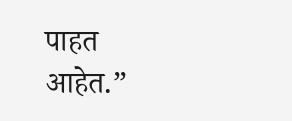पाहत आहेत.”